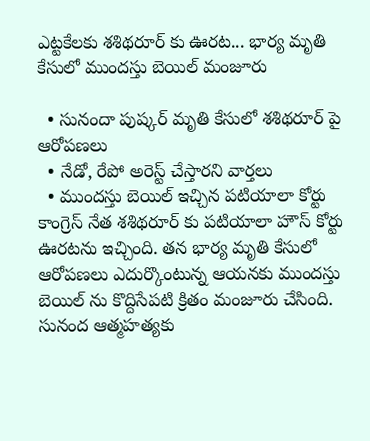ఎట్టకేలకు శశిథరూర్ కు ఊరట... భార్య మృతి కేసులో ముందస్తు బెయిల్ మంజూరు

  • సునందా పుష్కర్ మృతి కేసులో శశిథరూర్ పై ఆరోపణలు
  • నేడో, రేపో అరెస్ట్ చేస్తారని వార్తలు
  • ముందస్తు బెయిల్ ఇచ్చిన పటియాలా కోర్టు
కాంగ్రెస్ నేత శశిథరూర్ కు పటియాలా హౌస్ కోర్టు ఊరటను ఇచ్చింది. తన భార్య మృతి కేసులో ఆరోపణలు ఎదుర్కొంటున్న ఆయనకు ముందస్తు బెయిల్ ను కొద్దిసేపటి క్రితం మంజూరు చేసింది. సునంద ఆత్మహత్యకు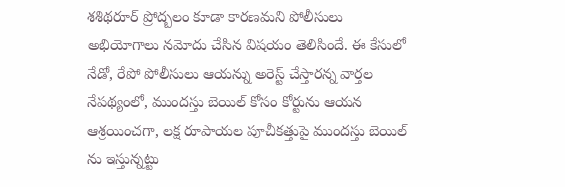శశిథరూర్ ప్రోద్బలం కూడా కారణమని పోలీసులు అభియోగాలు నమోదు చేసిన విషయం తెలిసిందే. ఈ కేసులో నేడో, రేపో పోలీసులు ఆయన్ను అరెస్ట్ చేస్తారన్న వార్తల నేపథ్యంలో, ముందస్తు బెయిల్ కోసం కోర్టును ఆయన ఆశ్రయించగా, లక్ష రూపాయల పూచీకత్తుపై ముందస్తు బెయిల్ ను ఇస్తున్నట్టు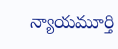న్యాయమూర్తి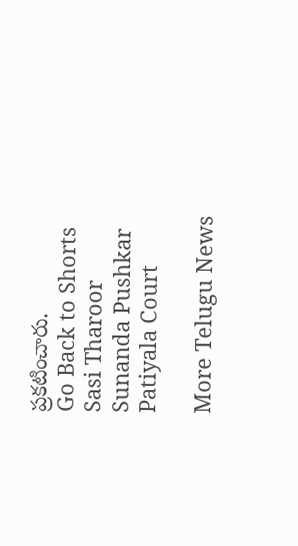ప్రకటించారు.
Go Back to Shorts
Sasi Tharoor
Sunanda Pushkar
Patiyala Court

More Telugu News